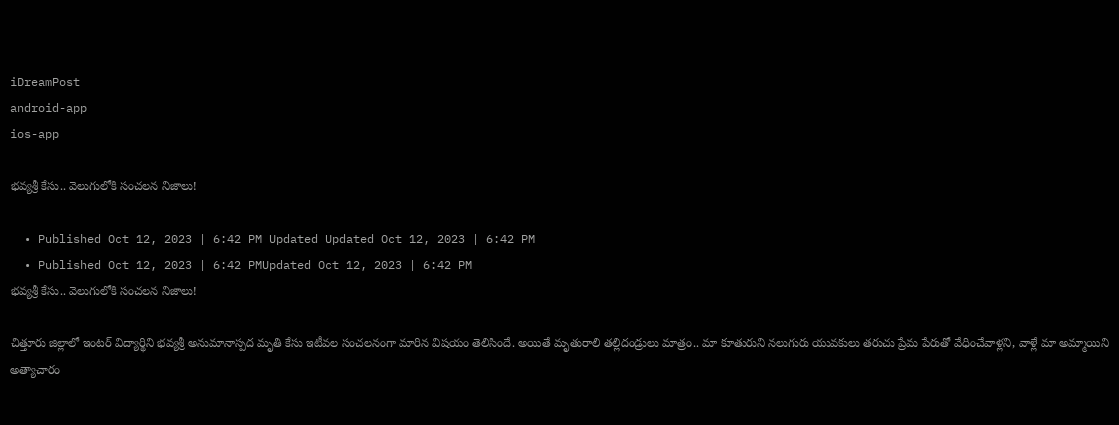iDreamPost
android-app
ios-app

భవ్యశ్రీ కేసు.. వెలుగులోకి సంచలన నిజాలు!

  • Published Oct 12, 2023 | 6:42 PM Updated Updated Oct 12, 2023 | 6:42 PM
  • Published Oct 12, 2023 | 6:42 PMUpdated Oct 12, 2023 | 6:42 PM
భవ్యశ్రీ కేసు.. వెలుగులోకి సంచలన నిజాలు!

చిత్తూరు జిల్లాలో ఇంటర్ విద్యార్థిని భవ్యశ్రీ అనుమానాస్పద మృతి కేసు ఇటీవల సంచలనంగా మారిన విషయం తెలిసిందే. అయితే మృతురాలి తల్లిదండ్రులు మాత్రం.. మా కూతురుని నలుగురు యువకులు తరుచు ప్రేమ పేరుతో వేధించేవాళ్లని, వాళ్లే మా అమ్మాయిని అత్యాచారం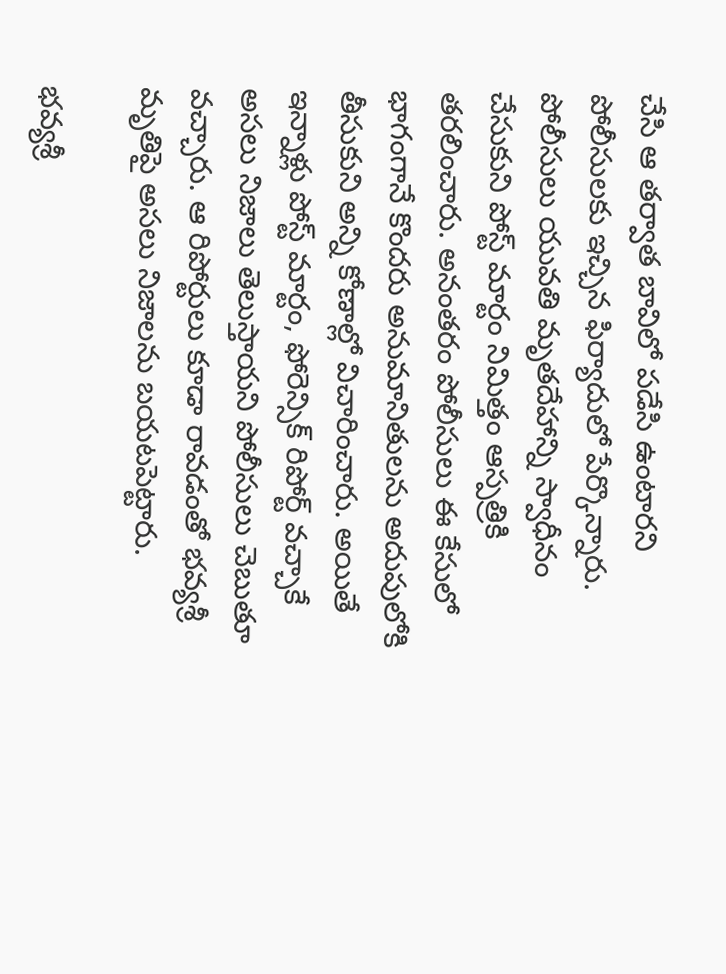చేసి ఆ తర్వాత బావిలో పడేసి ఉంటారని పోలీసులకు ఇచ్చిన ఫిర్యాదులో పేర్కొన్నారు. పోలీసులు యువతి మృతదేహాన్ని స్వాధీనం చేసుకుని పోస్ట్ మార్టం నిమిత్తం ఆస్పత్రికి తరలించారు. అనంతరం పోలీసులు ఈ కేసులో భాగంగానే కొందరు అనుమానితులను అదుపులోకి తీసుకుని అన్ని కోణాల్లో విచారించారు. అయితే ఇన్నాళ్లు పోస్ట్ మార్టం, ఫోరెన్సిక్ రిపోర్ట్ వచ్చాకే అసలు నిజాలు తెలుస్తాయని పోలీసులు చెబుతూ వచ్చారు. ఆ రిపోర్టులు కూడా రావడంతో భవ్యశ్రీ మృతిపై అసలు నిజాలను బయటపెట్టారు.

భవ్యశ్రీ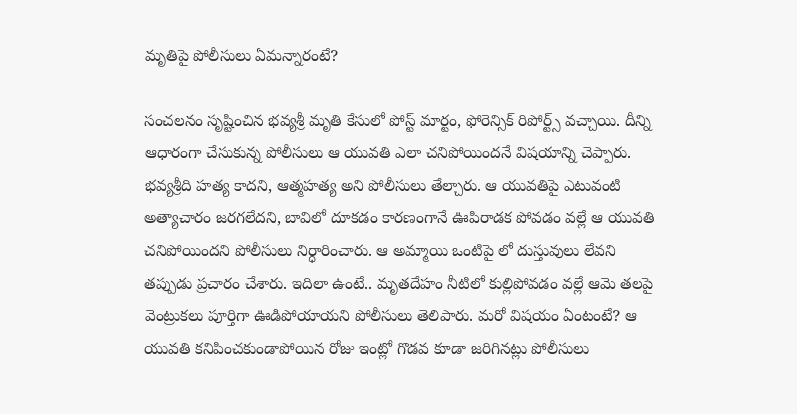మృతిపై పోలీసులు ఏమన్నారంటే?

సంచలనం సృష్టించిన భవ్యశ్రీ మృతి కేసులో పోస్ట్ మార్టం, ఫోరెన్సిక్ రిపోర్ట్స్ వచ్చాయి. దీన్ని ఆధారంగా చేసుకున్న పోలీసులు ఆ యువతి ఎలా చనిపోయిందనే విషయాన్ని చెప్పారు. భవ్యశ్రీది హత్య కాదని, ఆత్మహత్య అని పోలీసులు తేల్చారు. ఆ యువతిపై ఎటువంటి అత్యాచారం జరగలేదని, బావిలో దూకడం కారణంగానే ఊపిరాడక పోవడం వల్లే ఆ యువతి చనిపోయిందని పోలీసులు నిర్ధారించారు. ఆ అమ్మాయి ఒంటిపై లో దుస్తువులు లేవని తప్పుడు ప్రచారం చేశారు. ఇదిలా ఉంటే.. మృతదేహం నీటిలో కుల్లిపోవడం వల్లే ఆమె తలపై వెంట్రుకలు పూర్తిగా ఊడిపోయాయని పోలీసులు తెలిపారు. మరో విషయం ఏంటంటే? ఆ యువతి కనిపించకుండాపోయిన రోజు ఇంట్లో గొడవ కూడా జరిగినట్లు పోలీసులు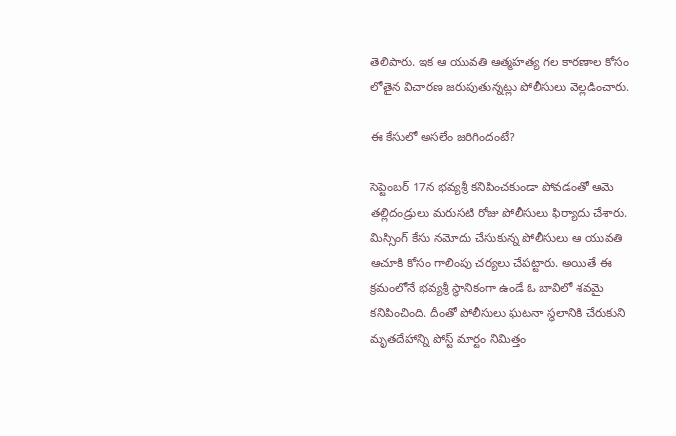తెలిపారు. ఇక ఆ యువతి ఆత్మహత్య గల కారణాల కోసం లోతైన విచారణ జరుపుతున్నట్లు పోలీసులు వెల్లడించారు.

ఈ కేసులో అసలేం జరిగిందంటే?

సెప్టెంబర్ 17న భవ్యశ్రీ కనిపించకుండా పోవడంతో ఆమె తల్లిదండ్రులు మరుసటి రోజు పోలీసులు ఫిర్యాదు చేశారు. మిస్సింగ్ కేసు నమోదు చేసుకున్న పోలీసులు ఆ యువతి ఆచూకి కోసం గాలింపు చర్యలు చేపట్టారు. అయితే ఈ క్రమంలోనే భవ్యశ్రీ స్థానికంగా ఉండే ఓ బావిలో శవమై కనిపించింది. దీంతో పోలీసులు ఘటనా స్థలానికి చేరుకుని మృతదేహాన్ని పోస్ట్ మార్టం నిమిత్తం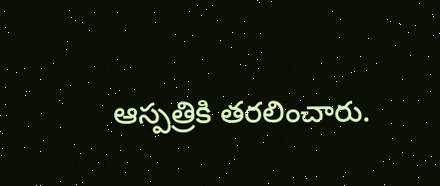ఆస్పత్రికి తరలించారు.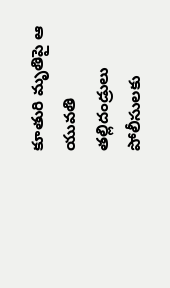కూతురి మృతిపై ఆ యువతి తల్లిదండ్రులు పోలీసులకు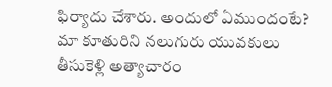ఫిర్యాదు చేశారు. అందులో ఏముందంటే? మా కూతురిని నలుగురు యువకులు తీసుకెళ్లి అత్యాచారం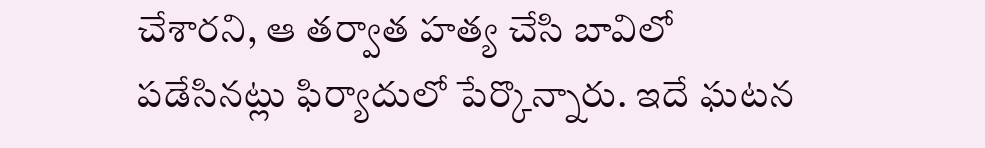చేశారని, ఆ తర్వాత హత్య చేసి బావిలో పడేసినట్లు ఫిర్యాదులో పేర్కొన్నారు. ఇదే ఘటన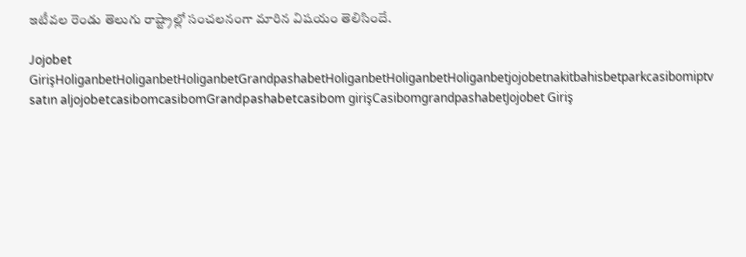ఇటీవల రెండు తెలుగు రాష్ట్రాల్లో సంచలనంగా మారిన విషయం తెలిసిందే.

Jojobet GirişHoliganbetHoliganbetHoliganbetGrandpashabetHoliganbetHoliganbetHoliganbetjojobetnakitbahisbetparkcasibomiptv satın aljojobetcasibomcasibomGrandpashabetcasibom girişCasibomgrandpashabetJojobet Giriş